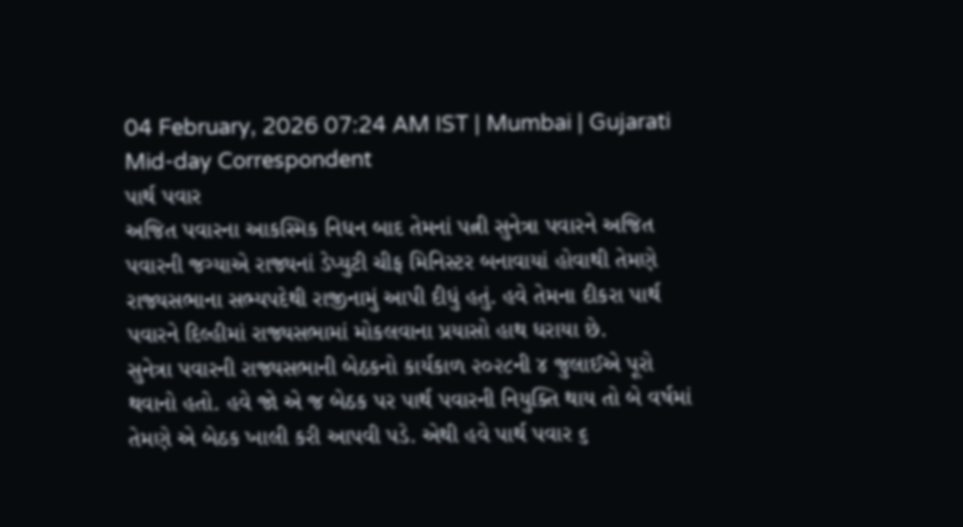04 February, 2026 07:24 AM IST | Mumbai | Gujarati Mid-day Correspondent
પાર્થ પવાર
અજિત પવારના આકસ્મિક નિધન બાદ તેમનાં પત્ની સુનેત્રા પવારને અજિત પવારની જગ્યાએ રાજ્યનાં ડેપ્યુટી ચીફ મિનિસ્ટર બનાવાયાં હોવાથી તેમણે રાજ્યસભાના સભ્યપદેથી રાજીનામું આપી દીધું હતું. હવે તેમના દીકરા પાર્થ પવારને દિલ્હીમાં રાજ્યસભામાં મોકલવાના પ્રયાસો હાથ ધરાયા છે.
સુનેત્રા પવારની રાજ્યસભાની બેઠકનો કાર્યકાળ ૨૦૨૮ની ૪ જુલાઈએ પૂરો થવાનો હતો. હવે જો એ જ બેઠક પર પાર્થ પવારની નિયુક્તિ થાય તો બે વર્ષમાં તેમણે એ બેઠક ખાલી કરી આપવી પડે. એથી હવે પાર્થ પવાર ૬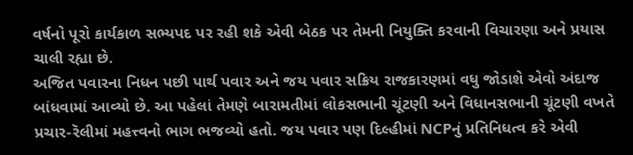વર્ષનો પૂરો કાર્યકાળ સભ્યપદ પર રહી શકે એવી બેઠક પર તેમની નિયુક્તિ કરવાની વિચારણા અને પ્રયાસ ચાલી રહ્યા છે.
અજિત પવારના નિધન પછી પાર્થ પવાર અને જય પવાર સક્રિય રાજકારણમાં વધુ જોડાશે એવો અંદાજ બાંધવામાં આવ્યો છે. આ પહેલાં તેમણે બારામતીમાં લોકસભાની ચૂંટણી અને વિધાનસભાની ચૂંટણી વખતે પ્રચાર-રૅલીમાં મહત્ત્વનો ભાગ ભજવ્યો હતો. જય પવાર પણ દિલ્હીમાં NCPનું પ્રતિનિધત્વ કરે એવી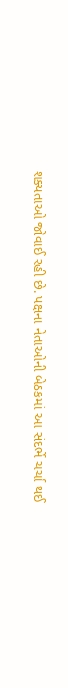શક્યતાઓ જોવાઈ રહી છે. પક્ષના નેતાઓની બેઠકમાં આ સંદર્ભે ચર્ચા થઈ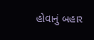હોવાનું બહાર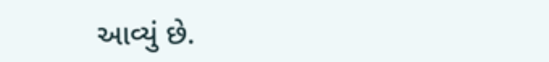આવ્યું છે.